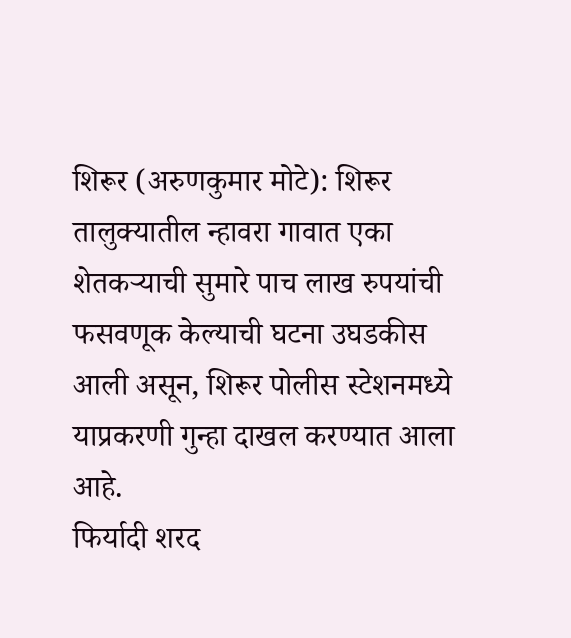शिरूर (अरुणकुमार मोटे): शिरूर तालुक्यातील न्हावरा गावात एका शेतकऱ्याची सुमारे पाच लाख रुपयांची फसवणूक केल्याची घटना उघडकीस आली असून, शिरूर पोलीस स्टेशनमध्ये याप्रकरणी गुन्हा दाखल करण्यात आला आहे.
फिर्यादी शरद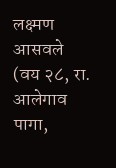लक्ष्मण आसवले (वय २८, रा. आलेगाव पागा,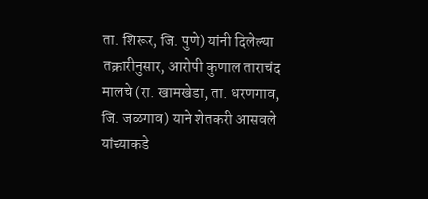ता. शिरूर, जि. पुणे) यांनी दिलेल्या तक्रारीनुसार, आरोपी कुणाल ताराचंद मालचे (रा. खामखेडा, ता. धरणगाव, जि. जळगाव) याने शेतकरी आसवले यांच्याकडे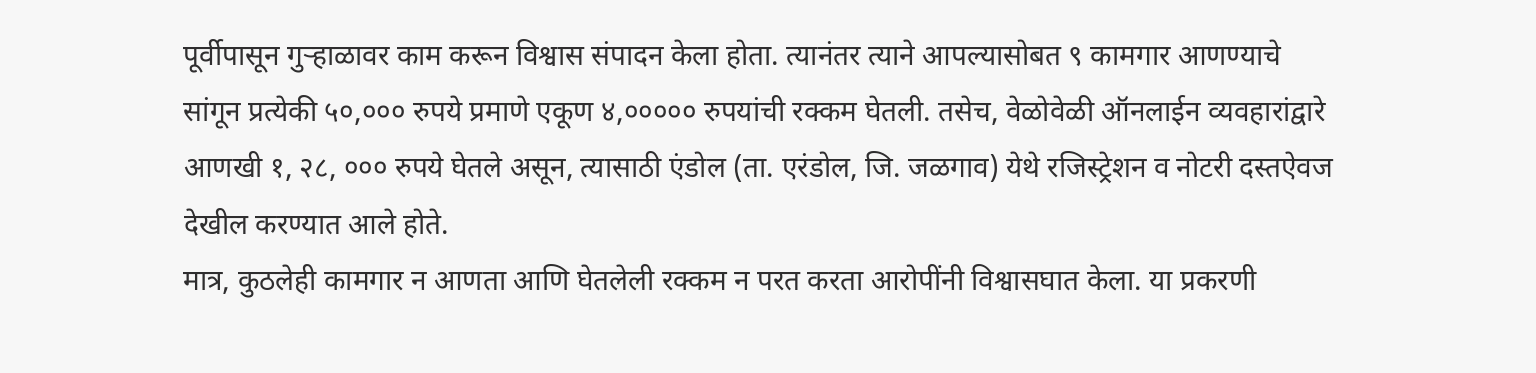पूर्वीपासून गुऱ्हाळावर काम करून विश्वास संपादन केला होता. त्यानंतर त्याने आपल्यासोबत ९ कामगार आणण्याचे सांगून प्रत्येकी ५०,००० रुपये प्रमाणे एकूण ४,००००० रुपयांची रक्कम घेतली. तसेच, वेळोवेळी ऑनलाईन व्यवहारांद्वारे आणखी १, २८, ००० रुपये घेतले असून, त्यासाठी एंडोल (ता. एरंडोल, जि. जळगाव) येथे रजिस्ट्रेशन व नोटरी दस्तऐवज देखील करण्यात आले होते.
मात्र, कुठलेही कामगार न आणता आणि घेतलेली रक्कम न परत करता आरोपींनी विश्वासघात केला. या प्रकरणी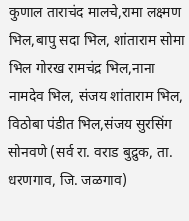कुणाल ताराचंद मालचे,रामा लक्ष्मण भिल,बापु सदा भिल, शांताराम सोमा भिल गोरख रामचंद्र भिल,नाना नामदेव भिल, संजय शांताराम भिल, विठोबा पंडीत भिल,संजय सुरसिंग सोनवणे (सर्व रा. वराड बुद्रुक, ता. धरणगाव, जि. जळगाव)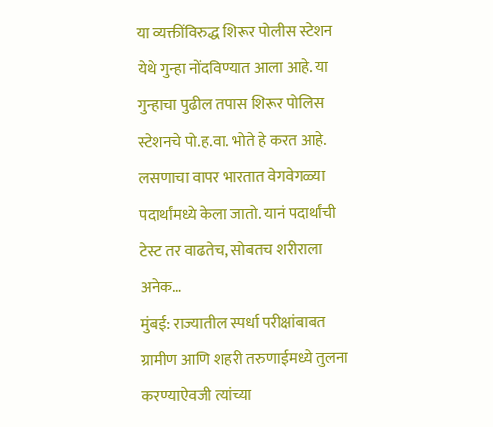या व्यक्तींविरुद्ध शिरूर पोलीस स्टेशन येथे गुन्हा नोंदविण्यात आला आहे. या गुन्हाचा पुढील तपास शिरूर पोलिस स्टेशनचे पो.ह.वा. भोते हे करत आहे.
लसणाचा वापर भारतात वेगवेगळ्या पदार्थांमध्ये केला जातो. यानं पदार्थांची टेस्ट तर वाढतेच, सोबतच शरीराला अनेक…
मुंबई: राज्यातील स्पर्धा परीक्षांबाबत ग्रामीण आणि शहरी तरुणाईमध्ये तुलना करण्याऐवजी त्यांच्या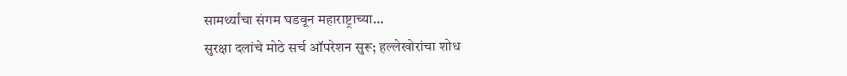सामर्थ्यांचा संगम घडवून महाराष्ट्राच्या…
सुरक्षा दलांचे मोठे सर्च ऑपरेशन सुरू; हल्लेखोरांचा शोध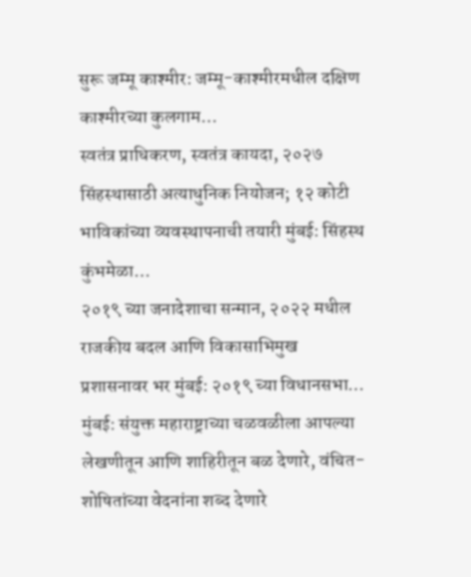सुरू जम्मू काश्मीर: जम्मू-काश्मीरमधील दक्षिण काश्मीरच्या कुलगाम…
स्वतंत्र प्राधिकरण, स्वतंत्र कायदा, २०२७ सिंहस्थासाठी अत्याधुनिक नियोजन; १२ कोटी भाविकांच्या व्यवस्थापनाची तयारी मुंबई: सिंहस्थ कुंभमेळा…
२०१९ च्या जनादेशाचा सन्मान, २०२२ मधील राजकीय बदल आणि विकासाभिमुख प्रशासनावर भर मुंबई: २०१९ च्या विधानसभा…
मुंबई: संयुक्त महाराष्ट्राच्या चळवळीला आपल्या लेखणीतून आणि शाहिरीतून बळ देणारे, वंचित-शोषितांच्या वेदनांना शब्द देणारे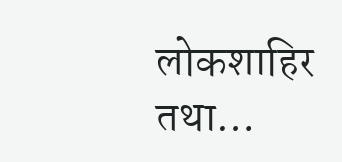लोकशाहिर तथा…